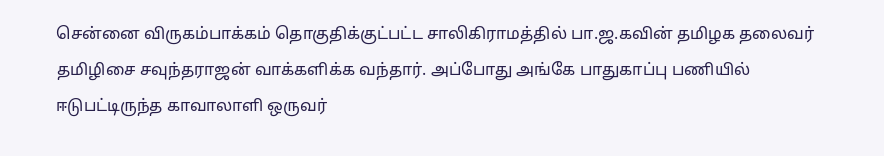சென்னை விருகம்பாக்கம் தொகுதிக்குட்பட்ட சாலிகிராமத்தில் பா.ஜ.கவின் தமிழக தலைவர் தமிழிசை சவுந்தராஜன் வாக்களிக்க வந்தார். அப்போது அங்கே பாதுகாப்பு பணியில் ஈடுபட்டிருந்த காவாலாளி ஒருவர்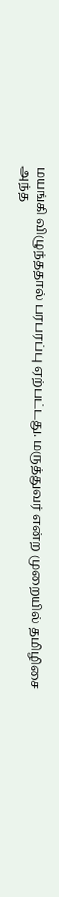மயங்கி விழுந்ததால் பரபரப்பு ஏற்பட்டது. மருத்துவர் என்ற முறையில் தமிழிசை அந்த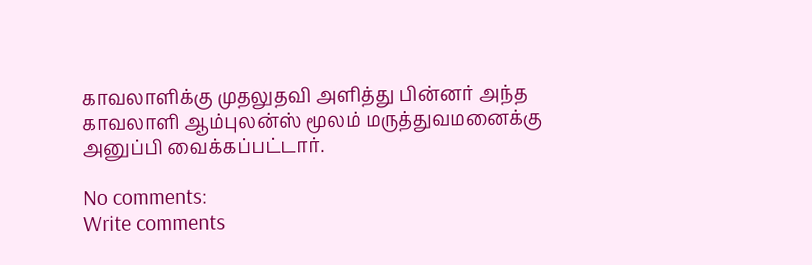காவலாளிக்கு முதலுதவி அளித்து பின்னர் அந்த காவலாளி ஆம்புலன்ஸ் மூலம் மருத்துவமனைக்கு அனுப்பி வைக்கப்பட்டார்.

No comments:
Write comments